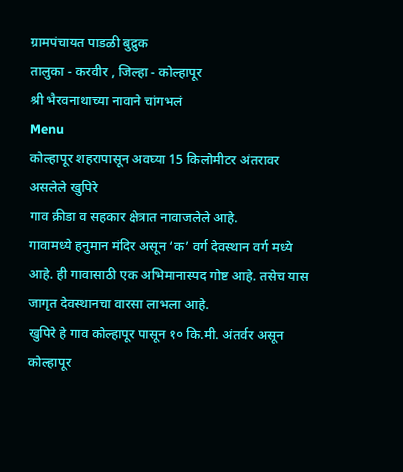ग्रामपंचायत पाडळी बुद्रुक
तालुका - करवीर , जिल्हा - कोल्हापूर
श्री भैरवनाथाच्या नावाने चांगभलं
Menu
कोल्हापूर शहरापासून अवघ्या 15 किलोमीटर अंतरावर असलेले खुपिरे
गाव क्रीडा व सहकार क्षेत्रात नावाजलेले आहे.
गावामध्ये हनुमान मंदिर असून ‘क’ वर्ग देवस्थान वर्ग मध्ये आहे. ही गावासाठी एक अभिमानास्पद गोष्ट आहे. तसेच यास जागृत देवस्थानचा वारसा लाभला आहे.
खुपिरे हे गाव कोल्हापूर पासून १० कि.मी. अंतर्वर असून कोल्हापूर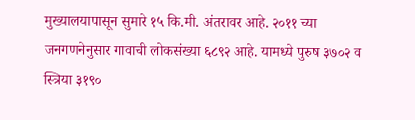मुख्यालयापासून सुमारे १५ कि.मी. अंतरावर आहे. २०११ च्या जनगणनेनुसार गावाची लोकसंख्या ६८९२ आहे. यामध्ये पुरुष ३७०२ व स्त्रिया ३१९०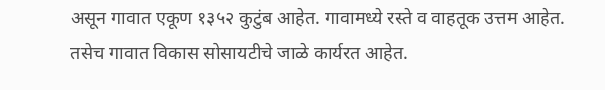असून गावात एकूण १३५२ कुटुंब आहेत. गावामध्ये रस्ते व वाहतूक उत्तम आहेत. तसेच गावात विकास सोसायटीचे जाळे कार्यरत आहेत.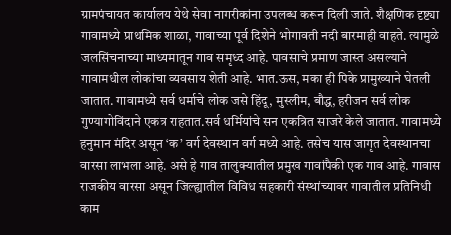ग्रामपंचायत कार्यालय येथे सेवा नागरीकांना उपलब्ध करून दिली जाते. शैक्षणिक दृष्ट्या गावामध्ये प्राथमिक शाळा, गावाच्या पूर्व दिशेने भोगावती नदी बारमाही वाहते. त्यामुळे जलसिंचनाच्या माध्यमातून गाव समृध्द आहे. पावसाचे प्रमाण जास्त असल्याने गावामधील लोकांचा व्यवसाय शेती आहे. भात.ऊस, मका ही पिके प्रामुख्याने घेतली जातात. गावामध्ये सर्व धर्माचे लोक जसे हिंदू, मुस्लीम, बौद्ध, हरीजन सर्व लोक गुण्यागोविंदाने एकत्र राहतात.सर्व धर्मियांचे सन एकत्रित साजरे केले जातात. गावामध्ये हनुमान मंदिर असून ‘क’ वर्ग देवस्थान वर्ग मध्ये आहे. तसेच यास जागृत देवस्थानचा वारसा लाभला आहे. असे हे गाव तालुक्यातील प्रमुख गावांपैकी एक गाव आहे. गावास राजकीय वारसा असून जिल्ह्यातील विविध सहकारी संस्थांच्यावर गावातील प्रतिनिधी काम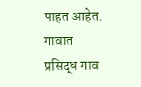पाहत आहेत. गावात प्रसिद्ध गाव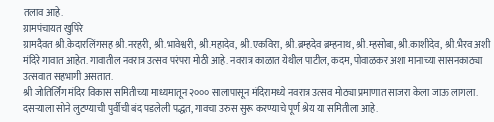तलाव आहे.
ग्रामपंचायत खुपिरे
ग्रामदैवत श्री.केदारलिंगसह श्री.नरहरी, श्री.भावेश्वरी, श्री.महादेव, श्री.एकविरा, श्री.ब्रम्हदेव ब्रम्हनाथ, श्री.म्हसोबा, श्री.काशीदेव, श्री.भैरव अशी मंदिरे गावात आहेत. गावातील नवरात्र उत्सव परंपरा मोठी आहे. नवरात्र काळात येथील पाटील, कदम, पोवाळकर अशा मानाच्या सासनकाठ्या उत्सवात सहभागी असतात.
श्री जोतिर्लिंग मंदिर विकास समितीच्या माध्यमातून २००० सालापासून मंदिरामध्ये नवरात्र उत्सव मोठ्या प्रमाणात साजरा केला जाऊ लागला. दसऱ्याला सोने लुटण्याची पुर्वीची बंद पडलेली पद्धत, गावचा उरुस सुरू करण्याचे पूर्ण श्रेय या समितीला आहे.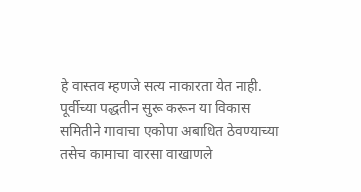हे वास्तव म्हणजे सत्य नाकारता येत नाही. पूर्वीच्या पद्धतीन सुरू करून या विकास समितीने गावाचा एकोपा अबाधित ठेवण्याच्या तसेच कामाचा वारसा वाखाणले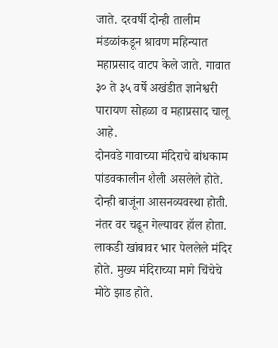जाते. दरवर्षी दोन्ही तालीम मंडळांकडून श्रावण महिन्यात महाप्रसाद वाटप केले जाते. गावात ३० ते ३५ वर्षे अखंडीत ज्ञानेश्वरी पारायण सोहळा व महाप्रसाद चालू आहे.
दोनवडे गावाच्या मंदिराचे बांधकाम पांडवकालीन शैली असलेले होते. दोन्ही बाजूंना आसनव्यवस्था होती. नंतर वर चढून गेल्यावर हॉल होता. लाकडी खांबावर भार पेललेले मंदिर होते. मुख्य मंदिराच्या मागे चिंचेचे मोठे झाड होते.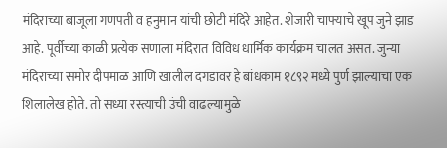मंदिराच्या बाजूला गणपती व हनुमान यांची छोटी मंदिरे आहेत. शेजारी चाफ्याचे खूप जुने झाड आहे. पूर्वीच्या काळी प्रत्येक सणाला मंदिरात विविध धार्मिक कार्यक्रम चालत असत. जुन्या मंदिराच्या समोर दीपमाळ आणि खालील दगडावर हे बांधकाम १८९२ मध्ये पुर्ण झाल्याचा एक शिलालेख होते. तो सध्या रस्त्याची उंची वाढल्यामुळे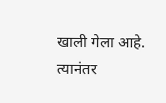खाली गेला आहे. त्यानंतर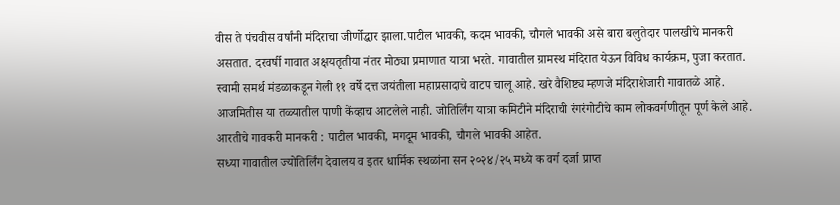वीस ते पंचवीस वर्षांनी मंदिराचा जीर्णोद्धार झाला.पाटील भावकी, कदम भावकी, चौगले भावकी असे बारा बलुतेदार पालखीचे मानकरी असतात. दरवर्षी गावात अक्षयतृतीया नंतर मोठ्या प्रमाणात यात्रा भरते. गावातील ग्रामस्थ मंदिरात येऊन विविध कार्यक्रम, पुजा करतात.
स्वामी समर्थ मंडळाकडून गेली ११ वर्षे दत्त जयंतीला महाप्रसादाचे वाटप चालू आहे. खरे वैशिष्ट्य म्हणजे मंदिराशेजारी गावातळे आहे. आजमितीस या तळ्यातील पाणी केंव्हाच आटलेले नाही. जोतिर्लिंग यात्रा कमिटीने मंदिराची रंगरंगोटीचे काम लोकवर्गणीतून पूर्ण केले आहे. आरतीचे गावकरी मानकरी : पाटील भावकी, मगदूम भावकी, चौगले भावकी आहेत.
सध्या गावातील ज्योतिर्लिंग देवालय व इतर धार्मिक स्थळांना सन २०२४/२५ मध्ये क वर्ग दर्जा प्राप्त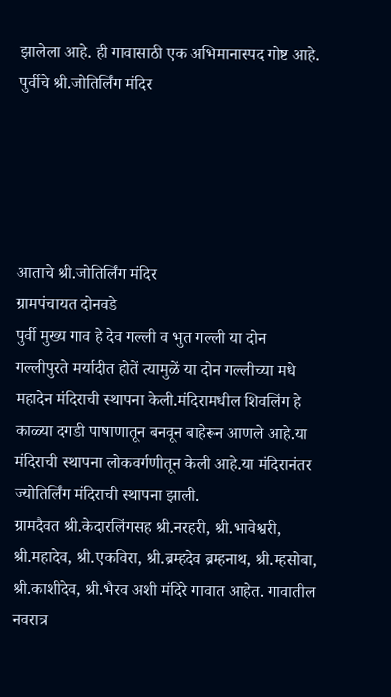झालेला आहे. ही गावासाठी एक अभिमानास्पद गोष्ट आहे.
पुर्वीचे श्री.जोतिर्लिंग मंदिर





आताचे श्री.जोतिर्लिंग मंदिर
ग्रामपंचायत दोनवडे
पुर्वी मुख्य गाव हे देव गल्ली व भुत गल्ली या दोन गल्लीपुरते मर्यादीत होतें त्यामुळें या दोन गल्लीच्या मधे महादेन मंदिराची स्थापना केली.मंदिरामधील शिवलिंग हे काळ्या दगडी पाषाणातून बनवून बाहेरून आणले आहे.या मंदिराची स्थापना लोकवर्गणीतून केली आहे.या मंदिरानंतर ज्योतिर्लिंग मंदिराची स्थापना झाली.
ग्रामदैवत श्री.केदारलिंगसह श्री.नरहरी, श्री.भावेश्वरी, श्री.महादेव, श्री.एकविरा, श्री.ब्रम्हदेव ब्रम्हनाथ, श्री.म्हसोबा, श्री.काशीदेव, श्री.भैरव अशी मंदिरे गावात आहेत. गावातील नवरात्र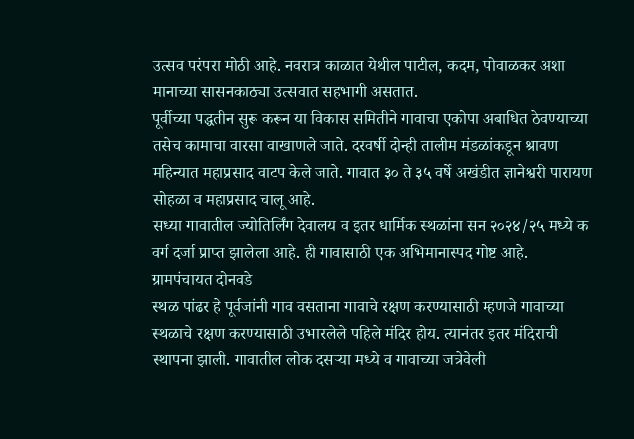उत्सव परंपरा मोठी आहे. नवरात्र काळात येथील पाटील, कदम, पोवाळकर अशा मानाच्या सासनकाठ्या उत्सवात सहभागी असतात.
पूर्वीच्या पद्धतीन सुरू करून या विकास समितीने गावाचा एकोपा अबाधित ठेवण्याच्या तसेच कामाचा वारसा वाखाणले जाते. दरवर्षी दोन्ही तालीम मंडळांकडून श्रावण महिन्यात महाप्रसाद वाटप केले जाते. गावात ३० ते ३५ वर्षे अखंडीत ज्ञानेश्वरी पारायण सोहळा व महाप्रसाद चालू आहे.
सध्या गावातील ज्योतिर्लिंग देवालय व इतर धार्मिक स्थळांना सन २०२४/२५ मध्ये क वर्ग दर्जा प्राप्त झालेला आहे. ही गावासाठी एक अभिमानास्पद गोष्ट आहे.
ग्रामपंचायत दोनवडे
स्थळ पांढर हे पूर्वजांनी गाव वसताना गावाचे रक्षण करण्यासाठी म्हणजे गावाच्या स्थळाचे रक्षण करण्यासाठी उभारलेले पहिले मंदिर होय. त्यानंतर इतर मंदिराची स्थापना झाली. गावातील लोक दसऱ्या मध्ये व गावाच्या जत्रेवेली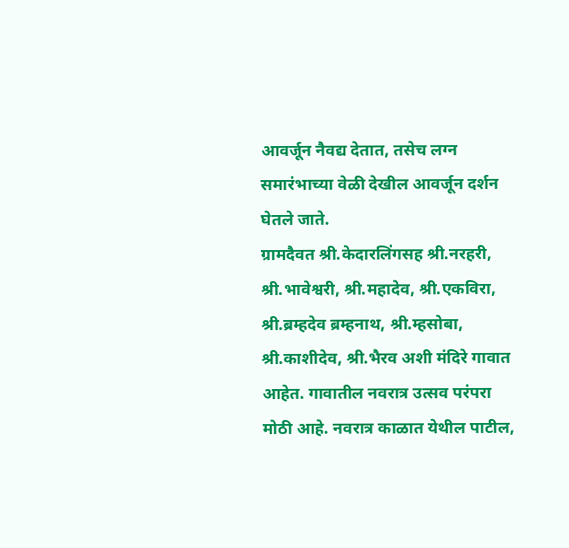आवर्जून नैवद्य देतात, तसेच लग्न समारंभाच्या वेळी देखील आवर्जून दर्शन घेतले जाते.
ग्रामदैवत श्री.केदारलिंगसह श्री.नरहरी, श्री.भावेश्वरी, श्री.महादेव, श्री.एकविरा, श्री.ब्रम्हदेव ब्रम्हनाथ, श्री.म्हसोबा, श्री.काशीदेव, श्री.भैरव अशी मंदिरे गावात आहेत. गावातील नवरात्र उत्सव परंपरा मोठी आहे. नवरात्र काळात येथील पाटील,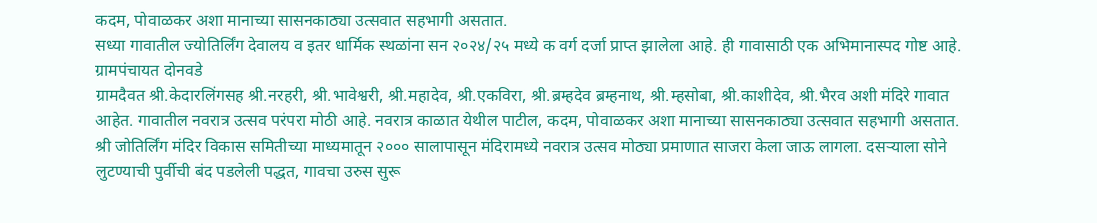कदम, पोवाळकर अशा मानाच्या सासनकाठ्या उत्सवात सहभागी असतात.
सध्या गावातील ज्योतिर्लिंग देवालय व इतर धार्मिक स्थळांना सन २०२४/२५ मध्ये क वर्ग दर्जा प्राप्त झालेला आहे. ही गावासाठी एक अभिमानास्पद गोष्ट आहे.
ग्रामपंचायत दोनवडे
ग्रामदैवत श्री.केदारलिंगसह श्री.नरहरी, श्री.भावेश्वरी, श्री.महादेव, श्री.एकविरा, श्री.ब्रम्हदेव ब्रम्हनाथ, श्री.म्हसोबा, श्री.काशीदेव, श्री.भैरव अशी मंदिरे गावात आहेत. गावातील नवरात्र उत्सव परंपरा मोठी आहे. नवरात्र काळात येथील पाटील, कदम, पोवाळकर अशा मानाच्या सासनकाठ्या उत्सवात सहभागी असतात.
श्री जोतिर्लिंग मंदिर विकास समितीच्या माध्यमातून २००० सालापासून मंदिरामध्ये नवरात्र उत्सव मोठ्या प्रमाणात साजरा केला जाऊ लागला. दसऱ्याला सोने लुटण्याची पुर्वीची बंद पडलेली पद्धत, गावचा उरुस सुरू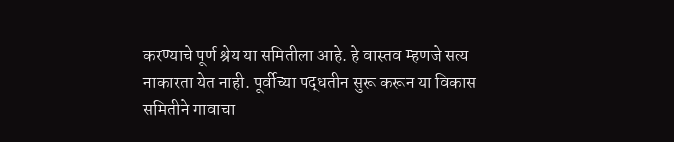करण्याचे पूर्ण श्रेय या समितीला आहे. हे वास्तव म्हणजे सत्य नाकारता येत नाही. पूर्वीच्या पद्धतीन सुरू करून या विकास समितीने गावाचा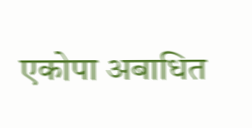एकोपा अबाधित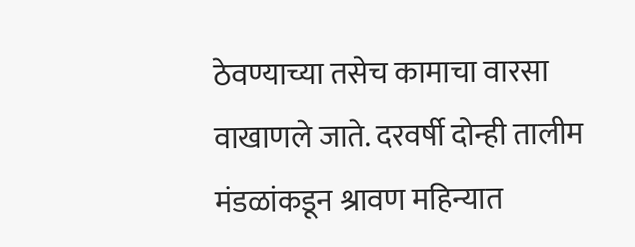ठेवण्याच्या तसेच कामाचा वारसा वाखाणले जाते. दरवर्षी दोन्ही तालीम मंडळांकडून श्रावण महिन्यात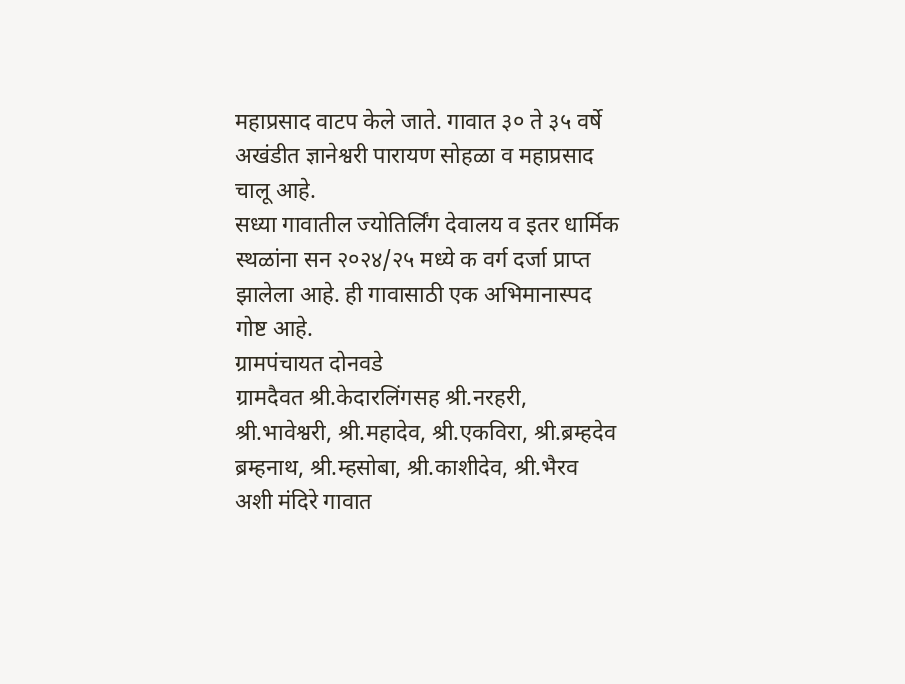महाप्रसाद वाटप केले जाते. गावात ३० ते ३५ वर्षे अखंडीत ज्ञानेश्वरी पारायण सोहळा व महाप्रसाद चालू आहे.
सध्या गावातील ज्योतिर्लिंग देवालय व इतर धार्मिक स्थळांना सन २०२४/२५ मध्ये क वर्ग दर्जा प्राप्त झालेला आहे. ही गावासाठी एक अभिमानास्पद गोष्ट आहे.
ग्रामपंचायत दोनवडे
ग्रामदैवत श्री.केदारलिंगसह श्री.नरहरी, श्री.भावेश्वरी, श्री.महादेव, श्री.एकविरा, श्री.ब्रम्हदेव ब्रम्हनाथ, श्री.म्हसोबा, श्री.काशीदेव, श्री.भैरव अशी मंदिरे गावात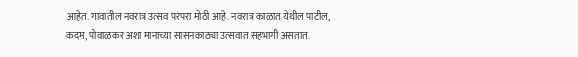आहेत. गावातील नवरात्र उत्सव परंपरा मोठी आहे. नवरात्र काळात येथील पाटील, कदम, पोवाळकर अशा मानाच्या सासनकाठ्या उत्सवात सहभागी असतात.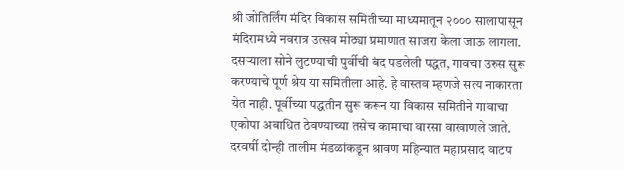श्री जोतिर्लिंग मंदिर विकास समितीच्या माध्यमातून २००० सालापासून मंदिरामध्ये नवरात्र उत्सव मोठ्या प्रमाणात साजरा केला जाऊ लागला. दसऱ्याला सोने लुटण्याची पुर्वीची बंद पडलेली पद्धत, गावचा उरुस सुरू करण्याचे पूर्ण श्रेय या समितीला आहे. हे वास्तव म्हणजे सत्य नाकारता येत नाही. पूर्वीच्या पद्धतीन सुरू करून या विकास समितीने गावाचा एकोपा अबाधित ठेवण्याच्या तसेच कामाचा वारसा वाखाणले जाते. दरवर्षी दोन्ही तालीम मंडळांकडून श्रावण महिन्यात महाप्रसाद वाटप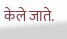केले जाते.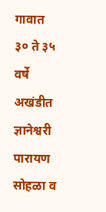गावात ३० ते ३५ वर्षे अखंडीत ज्ञानेश्वरी पारायण सोहळा व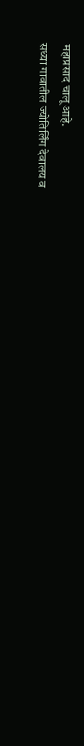महाप्रसाद चालू आहे.
सध्या गावातील ज्योतिर्लिंग देवालय व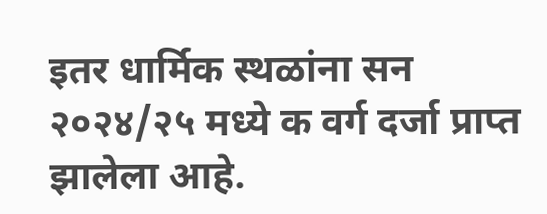इतर धार्मिक स्थळांना सन २०२४/२५ मध्ये क वर्ग दर्जा प्राप्त झालेला आहे.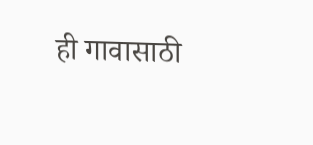ही गावासाठी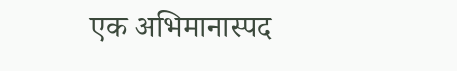एक अभिमानास्पद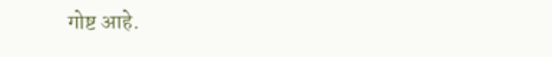गोष्ट आहे.